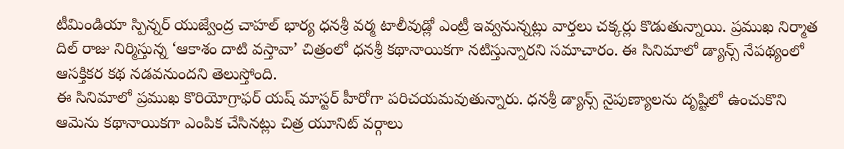టీమిండియా స్పిన్నర్ యుజ్వేంద్ర చాహల్ భార్య ధనశ్రీ వర్మ టాలీవుడ్లో ఎంట్రీ ఇవ్వనున్నట్లు వార్తలు చక్కర్లు కొడుతున్నాయి. ప్రముఖ నిర్మాత దిల్ రాజు నిర్మిస్తున్న ‘ఆకాశం దాటి వస్తావా’ చిత్రంలో ధనశ్రీ కథానాయికగా నటిస్తున్నారని సమాచారం. ఈ సినిమాలో డ్యాన్స్ నేపథ్యంలో ఆసక్తికర కథ నడవనుందని తెలుస్తోంది.
ఈ సినిమాలో ప్రముఖ కొరియోగ్రాఫర్ యష్ మాస్టర్ హీరోగా పరిచయమవుతున్నారు. ధనశ్రీ డ్యాన్స్ నైపుణ్యాలను దృష్టిలో ఉంచుకొని ఆమెను కథానాయికగా ఎంపిక చేసినట్లు చిత్ర యూనిట్ వర్గాలు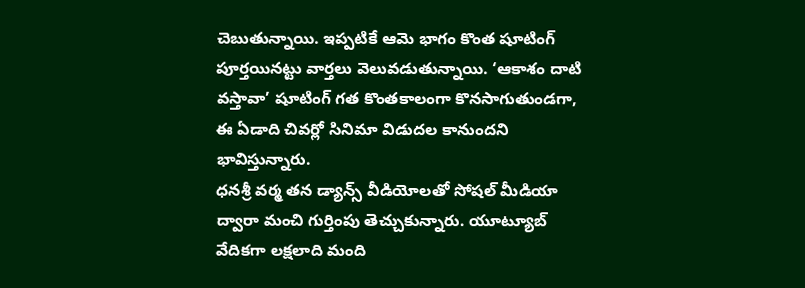చెబుతున్నాయి. ఇప్పటికే ఆమె భాగం కొంత షూటింగ్ పూర్తయినట్టు వార్తలు వెలువడుతున్నాయి. ‘ఆకాశం దాటి వస్తావా’ షూటింగ్ గత కొంతకాలంగా కొనసాగుతుండగా, ఈ ఏడాది చివర్లో సినిమా విడుదల కానుందని భావిస్తున్నారు.
ధనశ్రీ వర్మ తన డ్యాన్స్ వీడియోలతో సోషల్ మీడియా ద్వారా మంచి గుర్తింపు తెచ్చుకున్నారు. యూట్యూబ్ వేదికగా లక్షలాది మంది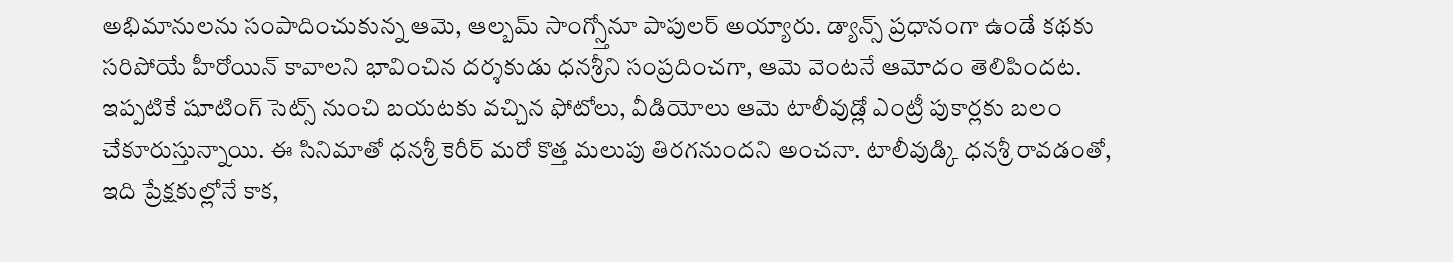అభిమానులను సంపాదించుకున్న ఆమె, ఆల్బమ్ సాంగ్స్తోనూ పాపులర్ అయ్యారు. డ్యాన్స్ ప్రధానంగా ఉండే కథకు సరిపోయే హీరోయిన్ కావాలని భావించిన దర్శకుడు ధనశ్రీని సంప్రదించగా, ఆమె వెంటనే ఆమోదం తెలిపిందట.
ఇప్పటికే షూటింగ్ సెట్స్ నుంచి బయటకు వచ్చిన ఫోటోలు, వీడియోలు ఆమె టాలీవుడ్లో ఎంట్రీ పుకార్లకు బలం చేకూరుస్తున్నాయి. ఈ సినిమాతో ధనశ్రీ కెరీర్ మరో కొత్త మలుపు తిరగనుందని అంచనా. టాలీవుడ్కి ధనశ్రీ రావడంతో, ఇది ప్రేక్షకుల్లోనే కాక,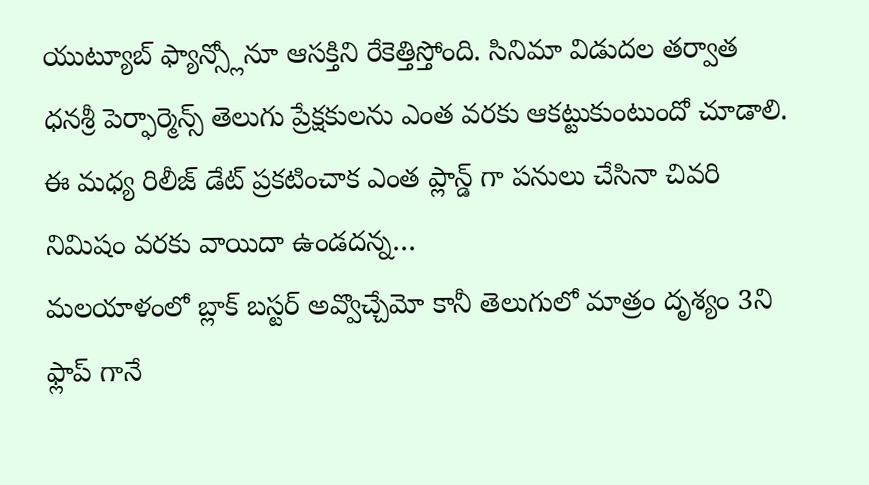యుట్యూబ్ ఫ్యాన్స్లోనూ ఆసక్తిని రేకెత్తిస్తోంది. సినిమా విడుదల తర్వాత ధనశ్రీ పెర్ఫార్మెన్స్ తెలుగు ప్రేక్షకులను ఎంత వరకు ఆకట్టుకుంటుందో చూడాలి.
ఈ మధ్య రిలీజ్ డేట్ ప్రకటించాక ఎంత ప్లాన్డ్ గా పనులు చేసినా చివరి నిమిషం వరకు వాయిదా ఉండదన్న…
మలయాళంలో బ్లాక్ బస్టర్ అవ్వొచ్చేమో కానీ తెలుగులో మాత్రం దృశ్యం 3ని ఫ్లాప్ గానే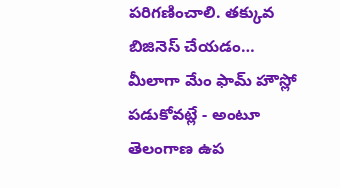పరిగణించాలి. తక్కువ బిజినెస్ చేయడం…
మీలాగా మేం ఫామ్ హౌస్లో పడుకోవట్లే - అంటూ తెలంగాణ ఉప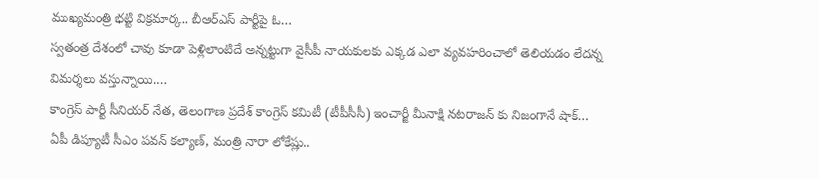ముఖ్యమంత్రి భట్టి విక్రమార్క.. బీఆర్ఎస్ పార్టీపై ఓ…
స్వతంత్ర దేశంలో చావు కూడా పెళ్లిలాంటిదే అన్నట్టుగా వైసీపీ నాయకులకు ఎక్కడ ఎలా వ్యవహరించాలో తెలియడం లేదన్న విమర్శలు వస్తున్నాయి.…
కాంగ్రెస్ పార్టీ సీనియర్ నేత, తెలంగాణ ప్రదేశ్ కాంగ్రెస్ కమిటీ (టీపీసీసీ) ఇంచార్జీ మీనాక్షి నటరాజన్ కు నిజంగానే షాక్…
ఏపీ డిప్యూటీ సీఎం పవన్ కల్యాణ్, మంత్రి నారా లోకేష్లు..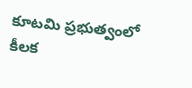కూటమి ప్రభుత్వంలో కీలక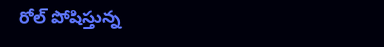రోల్ పోషిస్తున్న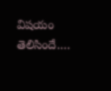విషయం తెలిసిందే.…